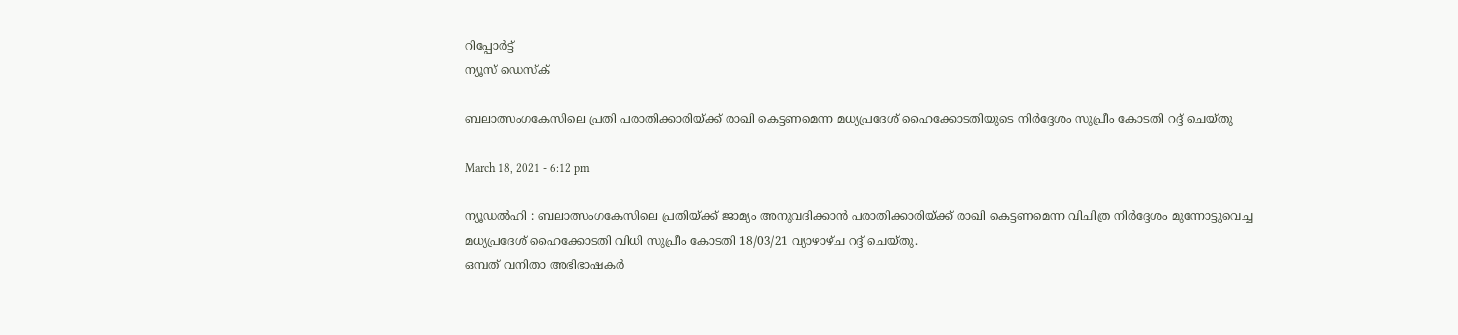റിപ്പോര്‍ട്ട്
ന്യൂസ് ഡെസ്ക്

ബലാത്സംഗകേസിലെ പ്രതി പരാതിക്കാരിയ്ക്ക് രാഖി കെട്ടണമെന്ന മധ്യപ്രദേശ് ഹൈക്കോടതിയുടെ നിര്‍ദ്ദേശം സുപ്രീം കോടതി റദ്ദ് ചെയ്തു

March 18, 2021 - 6:12 pm

ന്യൂഡല്‍ഹി : ബലാത്സംഗകേസിലെ പ്രതിയ്ക്ക് ജാമ്യം അനുവദിക്കാന്‍ പരാതിക്കാരിയ്ക്ക് രാഖി കെട്ടണമെന്ന വിചിത്ര നിര്‍ദ്ദേശം മുന്നോട്ടുവെച്ച മധ്യപ്രദേശ് ഹൈക്കോടതി വിധി സുപ്രീം കോടതി 18/03/21 വ്യാഴാഴ്ച റദ്ദ് ചെയ്തു.
ഒമ്പത് വനിതാ അഭിഭാഷകര്‍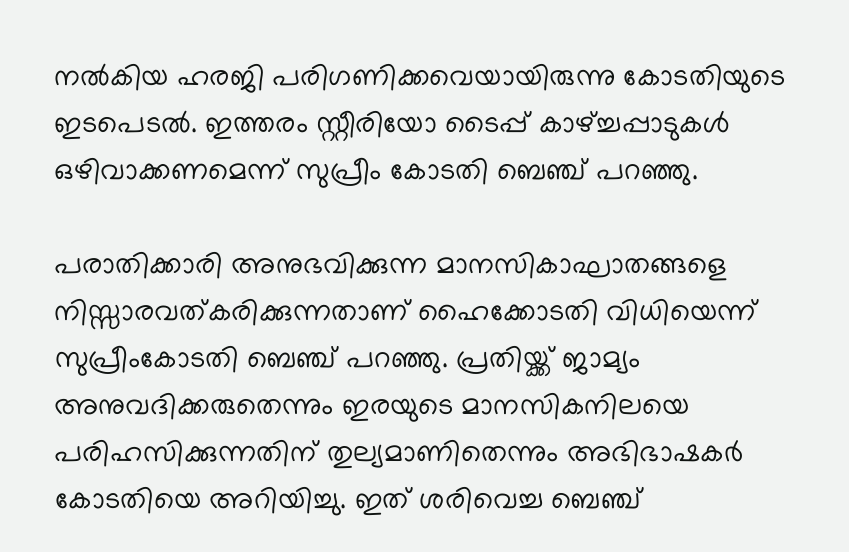നല്‍കിയ ഹരജി പരിഗണിക്കവെയായിരുന്നു കോടതിയുടെ ഇടപെടല്‍. ഇത്തരം സ്റ്റീരിയോ ടൈപ്പ് കാഴ്ച്ചപ്പാടുകള്‍ ഒഴിവാക്കണമെന്ന് സുപ്രീം കോടതി ബെഞ്ച് പറഞ്ഞു.

പരാതിക്കാരി അനുഭവിക്കുന്ന മാനസികാഘാതങ്ങളെ നിസ്സാരവത്കരിക്കുന്നതാണ് ഹൈക്കോടതി വിധിയെന്ന് സുപ്രീംകോടതി ബെഞ്ച് പറഞ്ഞു. പ്രതിയ്ക്ക് ജാമ്യം അനുവദിക്കരുതെന്നും ഇരയുടെ മാനസികനിലയെ പരിഹസിക്കുന്നതിന് തുല്യമാണിതെന്നും അഭിഭാഷകര്‍ കോടതിയെ അറിയിച്ചു. ഇത് ശരിവെച്ച ബെഞ്ച്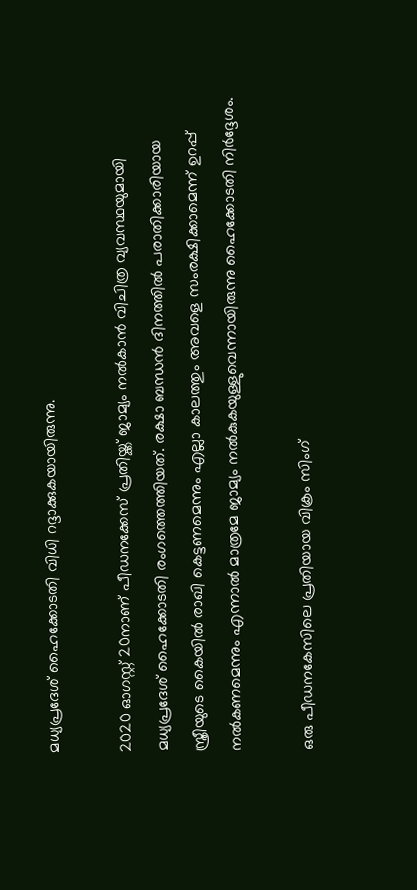മധ്യപ്രദേശ് ഹൈക്കോടതി വിധി റദ്ദാക്കുകയായിരുന്നു.

2020 ഓഗസ്റ്റ് 20നാണ് പീഡനക്കേസ് പ്രതിയ്ക്ക് ജാമ്യം നല്‍കാന്‍ വിചിത്ര വ്യവസ്ഥയുമായി മധ്യപ്രദേശ് ഹൈക്കോടതി രംഗത്തെത്തിയത്. രക്ഷാ ബന്ധന്‍ ദിനത്തില്‍ പരാതിക്കാരിയായ സ്ത്രീയുടെ കൈയില്‍ രാഖി കെട്ടണമെന്നും എല്ലാ കാലത്തും അവളെ സംരക്ഷിക്കാമെന്ന് ഉറപ്പ് നല്‍കണമെന്നും എന്നാല്‍ മാത്രമേ ജാമ്യം നല്‍കുകയുള്ളുവെന്നായിരുന്നു ഹൈക്കോടതി നിര്‍ദ്ദേശം.

ഒരു പീഡനകേസിലെ പ്രതിയായ വിക്രം സിംഗ്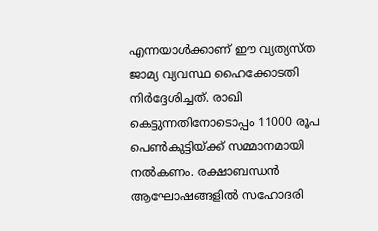എന്നയാള്‍ക്കാണ് ഈ വ്യത്യസ്ത ജാമ്യ വ്യവസ്ഥ ഹൈക്കോടതി നിര്‍ദ്ദേശിച്ചത്. രാഖി കെട്ടുന്നതിനോടൊപ്പം 11000 രൂപ പെണ്‍കുട്ടിയ്ക്ക് സമ്മാനമായി നല്‍കണം. രക്ഷാബന്ധന്‍ ആഘോഷങ്ങളില്‍ സഹോദരി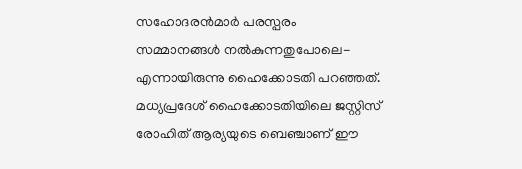സഹോദരന്‍മാര്‍ പരസ്പരം സമ്മാനങ്ങള്‍ നല്‍കുന്നതുപോലെ-എന്നായിരുന്നു ഹൈക്കോടതി പറഞ്ഞത്.
മധ്യപ്രദേശ് ഹൈക്കോടതിയിലെ ജസ്റ്റിസ് രോഹിത് ആര്യയുടെ ബെഞ്ചാണ് ഈ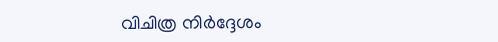വിചിത്ര നിര്‍ദ്ദേശം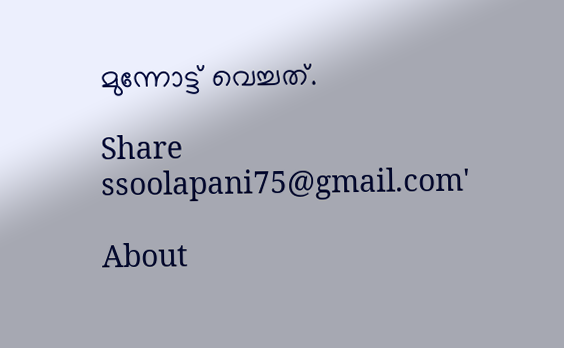മുന്നോട്ട് വെച്ചത്.

Share
ssoolapani75@gmail.com'

About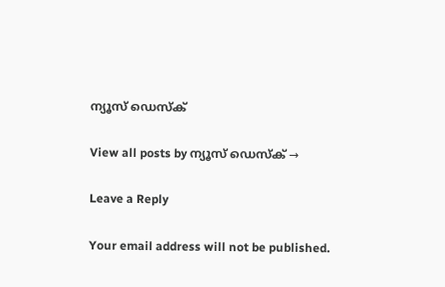ന്യൂസ് ഡെസ്ക്

View all posts by ന്യൂസ് ഡെസ്ക് →

Leave a Reply

Your email address will not be published.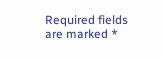Required fields are marked *